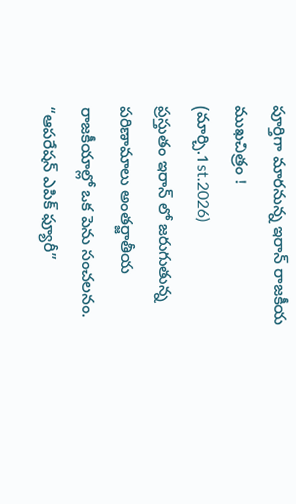పూర్తిగా మారనున్న ఇరాన్ రాజకీయ ముఖచిత్రం !
(మార్చి.1st.2026)
ప్రస్తుతం ఇరాన్ లో జరుగుతున్న పరిణామాలు అంతర్జాతీయ రాజకీయాల్లో ఒక పెను సంచలనం.
“ఆపరేషన్ ఎపిక్ ఫ్యూరీ”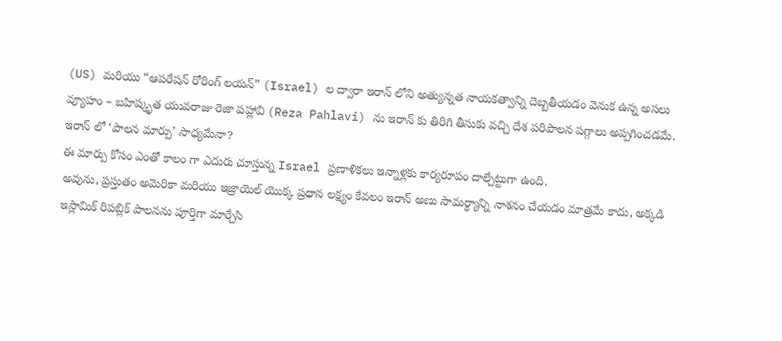(US) మరియు “ఆపరేషన్ రోరింగ్ లయన్” (Israel) ల ద్వారా ఇరాన్ లోని అత్యున్నత నాయకత్వాన్ని దెబ్బతీయడం వెనుక ఉన్న అసలు వ్యూహం – బహిష్కృత యువరాజు రెజా పహ్లావి (Reza Pahlavi) ను ఇరాన్ కు తిరిగి తీసుకు వచ్చి దేశ పరిపాలన పగ్గాలు అప్పగించడమే.
ఇరాన్ లో ‘పాలన మార్పు’ సాధ్యమేనా?
ఈ మార్పు కోసం ఎంతో కాలం గా ఎదురు చూస్తున్న Israel ప్రణాళికలు ఇన్నాళ్లకు కార్యరూపం దాల్చేట్టుగా ఉంది.
అవును, ప్రస్తుతం అమెరికా మరియు ఇజ్రాయెల్ యొక్క ప్రధాన లక్ష్యం కేవలం ఇరాన్ అణు సామర్థ్యాన్ని నాశనం చేయడం మాత్రమే కాదు, అక్కడి ఇస్లామిక్ రిపబ్లిక్ పాలనను పూర్తిగా మార్చేసి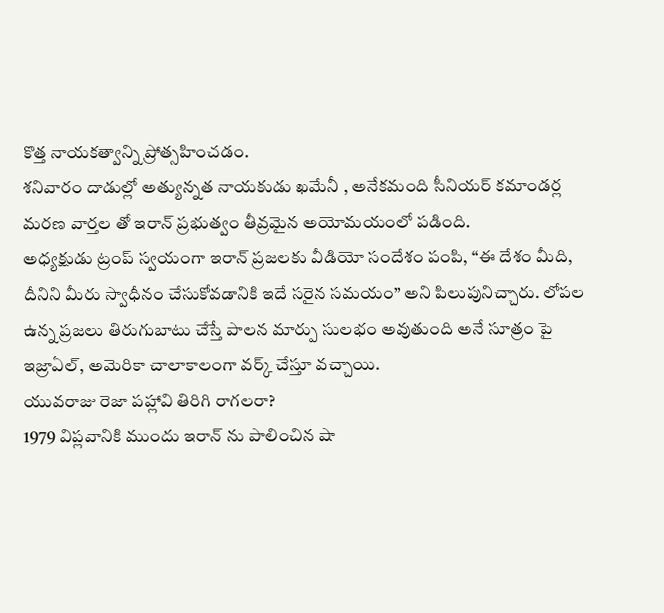కొత్త నాయకత్వాన్ని ప్రోత్సహించడం.
శనివారం దాడుల్లో అత్యున్నత నాయకుడు ఖమేనీ , అనేకమంది సీనియర్ కమాండర్ల మరణ వార్తల తో ఇరాన్ ప్రభుత్వం తీవ్రమైన అయోమయంలో పడింది.
అధ్యక్షుడు ట్రంప్ స్వయంగా ఇరాన్ ప్రజలకు వీడియో సందేశం పంపి, “ఈ దేశం మీది, దీనిని మీరు స్వాధీనం చేసుకోవడానికి ఇదే సరైన సమయం” అని పిలుపునిచ్చారు. లోపల ఉన్న ప్రజలు తిరుగుబాటు చేస్తే పాలన మార్పు సులభం అవుతుంది అనే సూత్రం పై ఇజ్రాఏల్, అమెరికా చాలాకాలంగా వర్క్ చేస్తూ వచ్చాయి.
యువరాజు రెజా పహ్లావి తిరిగి రాగలరా?
1979 విప్లవానికి ముందు ఇరాన్ ను పాలించిన షా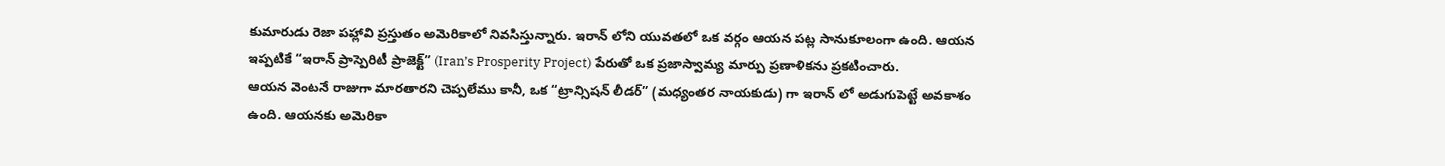కుమారుడు రెజా పహ్లావి ప్రస్తుతం అమెరికాలో నివసిస్తున్నారు. ఇరాన్ లోని యువతలో ఒక వర్గం ఆయన పట్ల సానుకూలంగా ఉంది. ఆయన ఇప్పటికే “ఇరాన్ ప్రాస్పెరిటీ ప్రాజెక్ట్” (Iran’s Prosperity Project) పేరుతో ఒక ప్రజాస్వామ్య మార్పు ప్రణాళికను ప్రకటించారు.
ఆయన వెంటనే రాజుగా మారతారని చెప్పలేము కానీ, ఒక “ట్రాన్సిషన్ లీడర్” (మధ్యంతర నాయకుడు) గా ఇరాన్ లో అడుగుపెట్టే అవకాశం ఉంది. ఆయనకు అమెరికా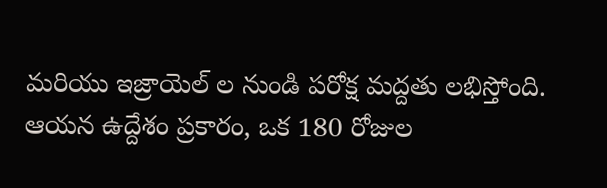మరియు ఇజ్రాయెల్ ల నుండి పరోక్ష మద్దతు లభిస్తోంది.
ఆయన ఉద్దేశం ప్రకారం, ఒక 180 రోజుల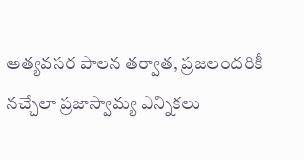అత్యవసర పాలన తర్వాత, ప్రజలందరికీ నచ్చేలా ప్రజాస్వామ్య ఎన్నికలు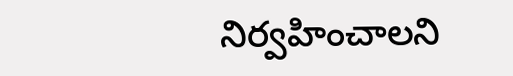నిర్వహించాలని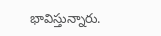భావిస్తున్నారు.